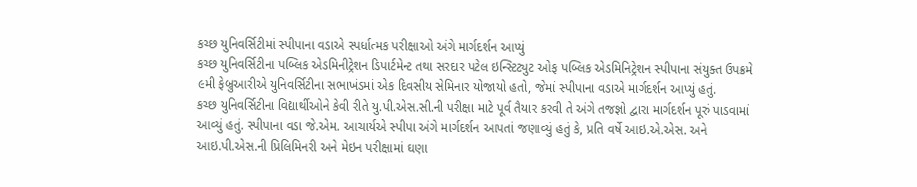કચ્છ યુનિવર્સિટીમાં સ્પીપાના વડાએ સ્પર્ધાત્મક પરીક્ષાઓ અંગે માર્ગદર્શન આપ્યું
કચ્છ યુનિવર્સિટીના પબ્લિક એડમિનીટ્રેશન ડિપાર્ટમેન્ટ તથા સરદાર પટેલ ઇન્સ્ટિટ્યુટ ઓફ પબ્લિક એડમિનિટ્રેશન સ્પીપાના સંયુક્ત ઉપક્રમે ૯મી ફેબ્રુઆરીએ યુનિવર્સિટીના સભાખંડમાં એક દિવસીય સેમિનાર યોજાયો હતો, જેમાં સ્પીપાના વડાએ માર્ગદર્શન આપ્યું હતું.
કચ્છ યુનિવર્સિટીના વિદ્યાર્થીઓને કેવી રીતે યુ.પી.એસ.સી.ની પરીક્ષા માટે પૂર્વ તૈયાર કરવી તે અંગે તજજ્ઞો દ્વારા માર્ગદર્શન પૂરું પાડવામાં આવ્યું હતું. સ્પીપાના વડા જે.એમ. આચાર્યએ સ્પીપા અંગે માર્ગદર્શન આપતાં જણાવ્યું હતું કે, પ્રતિ વર્ષે આઇ.એ.એસ. અને આઇ.પી.એસ.ની પ્રિલિમિનરી અને મેઇન પરીક્ષામાં ઘણા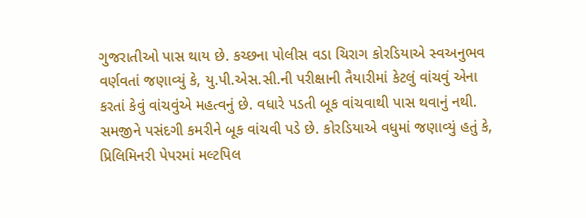ગુજરાતીઓ પાસ થાય છે. કચ્છના પોલીસ વડા ચિરાગ કોરડિયાએ સ્વઅનુભવ વર્ણવતાં જણાવ્યું કે, યુ.પી.એસ.સી.ની પરીક્ષાની તૈયારીમાં કેટલું વાંચવું એના કરતાં કેવું વાંચવુંએ મહત્વનું છે. વધારે પડતી બૂક વાંચવાથી પાસ થવાનું નથી.
સમજીને પસંદગી કમરીને બૂક વાંચવી પડે છે. કોરડિયાએ વધુમાં જણાવ્યું હતું કે, પ્રિલિમિનરી પેપરમાં મલ્ટપિલ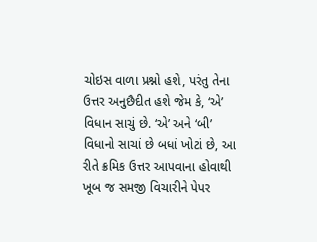ચોઇસ વાળા પ્રશ્નો હશે, પરંતુ તેના ઉત્તર અનુછૈદીત હશે જેમ કે, ‘એ’ વિધાન સાચું છે. ‘એ’ અને ‘બી’ વિધાનો સાચાં છે બધાં ખોટાં છે, આ રીતે ક્રમિક ઉત્તર આપવાના હોવાથી ખૂબ જ સમજી વિચારીને પેપર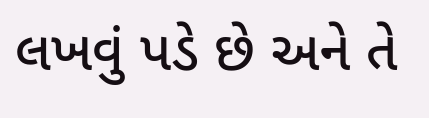લખવું પડે છે અને તે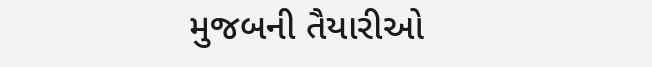મુજબની તૈયારીઓ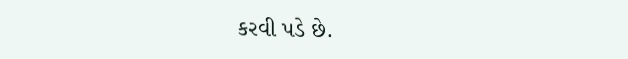કરવી પડે છે.